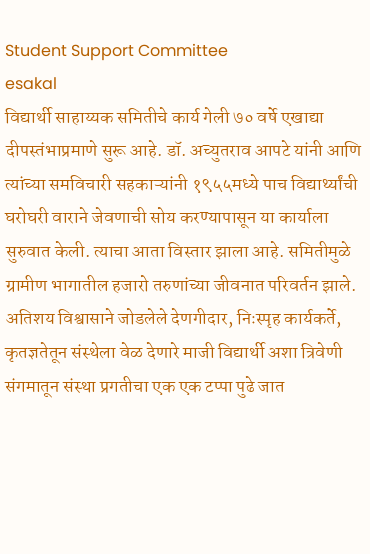Student Support Committee
esakal
विद्यार्थी साहाय्यक समितीचे कार्य गेली ७० वर्षे एखाद्या दीपस्तंभाप्रमाणे सुरू आहे. डॉ. अच्युतराव आपटे यांनी आणि त्यांच्या समविचारी सहकाऱ्यांनी १९५५मध्ये पाच विद्यार्थ्यांची घरोघरी वाराने जेवणाची सोय करण्यापासून या कार्याला सुरुवात केली. त्याचा आता विस्तार झाला आहे. समितीमुळे ग्रामीण भागातील हजारो तरुणांच्या जीवनात परिवर्तन झाले. अतिशय विश्वासाने जोडलेले देणगीदार, निःस्पृह कार्यकर्ते, कृतज्ञतेतून संस्थेला वेळ देणारे माजी विद्यार्थी अशा त्रिवेणी संगमातून संस्था प्रगतीचा एक एक टप्पा पुढे जात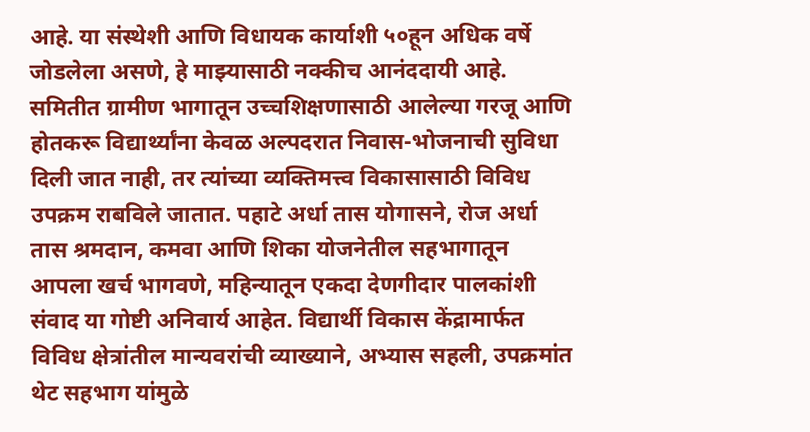आहे. या संस्थेशी आणि विधायक कार्याशी ५०हून अधिक वर्षे जोडलेला असणे, हे माझ्यासाठी नक्कीच आनंददायी आहे.
समितीत ग्रामीण भागातून उच्चशिक्षणासाठी आलेल्या गरजू आणि होतकरू विद्यार्थ्यांना केवळ अल्पदरात निवास-भोजनाची सुविधा दिली जात नाही, तर त्यांच्या व्यक्तिमत्त्व विकासासाठी विविध उपक्रम राबविले जातात. पहाटे अर्धा तास योगासने, रोज अर्धा तास श्रमदान, कमवा आणि शिका योजनेतील सहभागातून आपला खर्च भागवणे, महिन्यातून एकदा देणगीदार पालकांशी संवाद या गोष्टी अनिवार्य आहेत. विद्यार्थी विकास केंद्रामार्फत विविध क्षेत्रांतील मान्यवरांची व्याख्याने, अभ्यास सहली, उपक्रमांत थेट सहभाग यांमुळे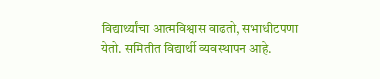विद्यार्थ्यांचा आत्मविश्वास वाढतो, सभाधीटपणा येतो. समितीत विद्यार्थी व्यवस्थापन आहे.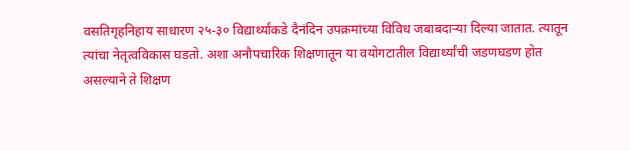वसतिगृहनिहाय साधारण २५-३० विद्यार्थ्यांकडे दैनंदिन उपक्रमांच्या विविध जबाबदाऱ्या दिल्या जातात. त्यातून त्यांचा नेतृत्वविकास घडतो. अशा अनौपचारिक शिक्षणातून या वयोगटातील विद्यार्थ्यांची जडणघडण होत असल्याने ते शिक्षण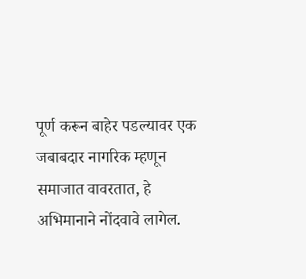पूर्ण करून बाहेर पडल्यावर एक जबाबदार नागरिक म्हणून समाजात वावरतात, हे अभिमानाने नोंदवावे लागेल.